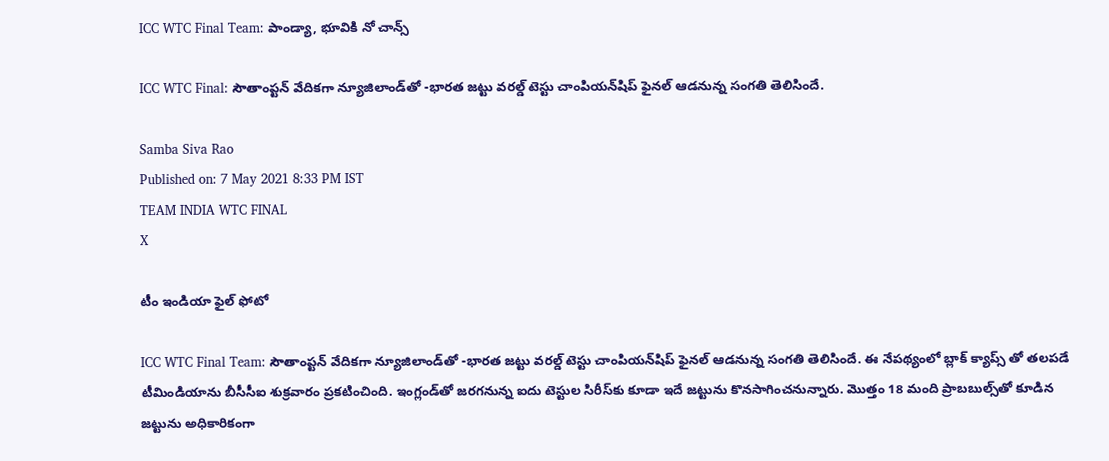ICC WTC Final Team: పాండ్యా, భూవికి నో చాన్స్‌

ICC WTC Final: సౌతాంప్టన్‌ వేదికగా న్యూజిలాండ్‌తో -భారత జట్టు వరల్డ్‌ టెస్టు చాంపియన్‌షిప్‌ ఫైనల్ ఆడ‌నున్న సంగ‌తి తెలిసిందే.

Samba Siva Rao
Published on: 7 May 2021 8:33 PM IST
TEAM INDIA WTC FINAL
X

టీం ఇండియా ఫైల్ ఫోటో

ICC WTC Final Team: సౌతాంప్టన్‌ వేదికగా న్యూజిలాండ్‌తో -భారత జట్టు వరల్డ్‌ టెస్టు చాంపియన్‌షిప్‌ ఫైనల్ ఆడ‌నున్న సంగ‌తి తెలిసిందే. ఈ నేప‌థ్యంలో బ్లాక్ క్యాప్స్ తో త‌ల‌ప‌డే టీమిండియాను బీసీసీఐ శుక్రవారం ప్రకటించింది. ఇంగ్లండ్‌తో జరగనున్న ఐదు టెస్టుల సిరీస్‌కు కూడా ఇదే జట్టును కొనసాగించనున్నారు. మొత్తం 18 మంది ప్రాబబుల్స్‌తో కూడిన జట్టును అధికారికంగా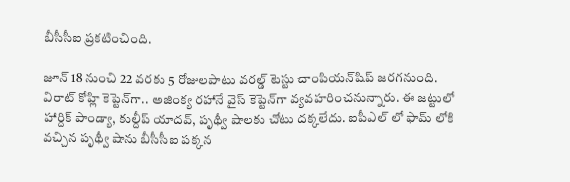బీసీసీఐ ప్ర‌క‌టించింది.

జూన్‌ 18 నుంచి 22 వరకు 5 రోజులపాటు వరల్డ్‌ టెస్టు చాంపియన్‌షిప్‌ జరగనుంది. విరాట్ కోహ్లి కెప్టెన్‌గా.. అజింక్య రహానే వైస్‌ కెప్టెన్‌గా వ్యవహరించనున్నారు. ఈ జ‌ట్టులో హార్దిక్‌ పాండ్యా, కుల్దీప్‌ యాదవ్‌, పృథ్వీ షాలకు చోటు దక్కలేదు. ఐపీఎల్ లో ఫామ్ లోకి వ‌చ్చిన‌ పృథ్వీ షాను బీసీసీఐ ప‌క్క‌న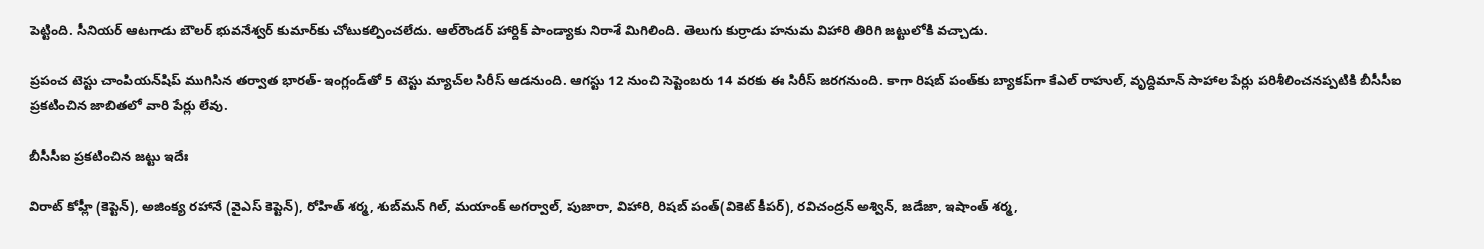పెట్టింది. సీనియ‌ర్ ఆట‌గాడు బౌల‌ర్ భువనేశ్వర్‌ కుమార్‌కు చోటుక‌ల్పించ‌లేదు. ఆల్‌రౌండర్‌ హార్దిక్‌ పాండ్యాకు నిరాశే మిగిలింది. తెలుగు కుర్రాడు హనుమ విహారి తిరిగి జ‌ట్టులోకి వ‌చ్చాడు.

ప్రపంచ టెస్టు చాంపియన్‌షిప్‌ ముగిసిన తర్వాత భార‌త్- ఇంగ్లండ్‌తో 5 టెస్టు మ్యాచ్‌ల సిరీస్‌ ఆడనుంది. ఆగస్టు 12 నుంచి సెప్టెంబరు 14 వరకు ఈ సిరీస్‌ జరగనుంది. కాగా రిషబ్‌ పంత్‌కు బ్యాకప్‌గా కేఎల్‌ రాహుల్‌, వృద్దిమాన్‌ సాహాల పేర్లు పరిశీలించనప్పటికి బీసీసీఐ ప్రకటించిన జాబిత‌లో వారి పేర్లు లేవు.

బీసీసీఐ ప్ర‌క‌టించిన జ‌ట్టు ఇదేః

విరాట్‌ కోహ్లీ (కెప్టెన్‌), అజింక్య రహానే (వైఎస్‌ కెప్టెన్‌), రోహిత్‌ శర్మ, శుబ్‌మన్‌ గిల్‌, మయాంక్‌ అగర్వాల్‌, పుజారా, విహారి, రిషబ్‌ పంత్(వికెట్‌ కీపర్‌), రవిచంద్రన్‌ అశ్విన్‌, జడేజా, ఇషాంత్‌ శర్మ,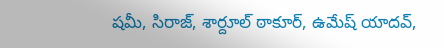షమీ, సిరాజ్‌, శార్దూల్ ఠాకూర్‌‌, ఉమేష్‌ యాదవ్‌,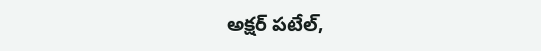అక్షర్‌ పటేల్‌,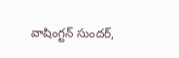వాషింగ్టన్‌ సుందర్‌,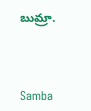బుమ్రా.



Samba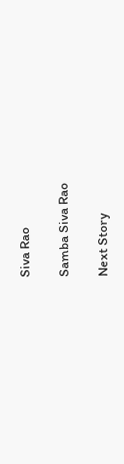Siva Rao

Samba Siva Rao

Next Story